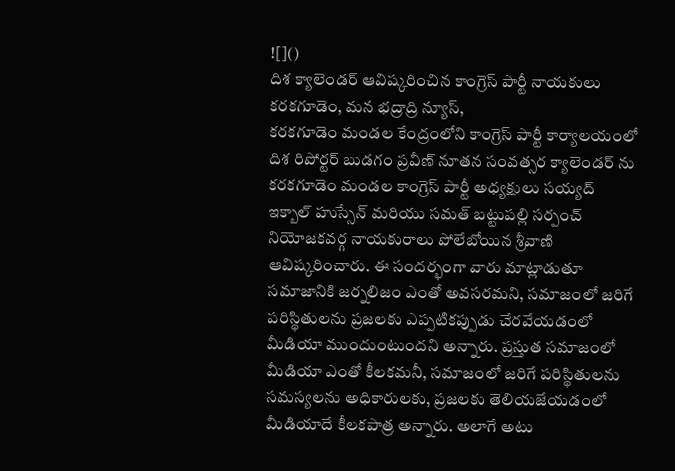![]()
దిశ క్యాలెండర్ ఆవిష్కరించిన కాంగ్రెస్ పార్టీ నాయకులు
కరకగూడెం, మన భద్రాద్రి న్యూస్,
కరకగూడెం మండల కేంద్రంలోని కాంగ్రెస్ పార్టీ కార్యాలయంలో దిశ రిపోర్టర్ బుడగం ప్రవీణ్ నూతన సంవత్సర క్యాలెండర్ ను కరకగూడెం మండల కాంగ్రెస్ పార్టీ అధ్యక్షులు సయ్యద్ ఇక్బాల్ హుస్సేన్ మరియు సమత్ బట్టుపల్లి సర్పంచ్ నియోజకవర్గ నాయకురాలు పోలేబోయిన శ్రీవాణి ఆవిష్కరించారు. ఈ సందర్భంగా వారు మాట్లాడుతూ సమాజానికి జర్నలిజం ఎంతో అవసరమని, సమాజంలో జరిగే పరిస్థితులను ప్రజలకు ఎప్పటికప్పుడు చేరవేయడంలో మీడియా ముందుంటుందని అన్నారు. ప్రస్తుత సమాజంలో మీడియా ఎంతో కీలకమనీ, సమాజంలో జరిగే పరిస్థితులను సమస్యలను అధికారులకు, ప్రజలకు తెలియజేయడంలో మీడియాదే కీలకపాత్ర అన్నారు. అలాగే అటు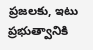ప్రజలకు, ఇటు ప్రభుత్వానికి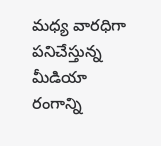మధ్య వారధిగా పనిచేస్తున్న మీడియా రంగాన్ని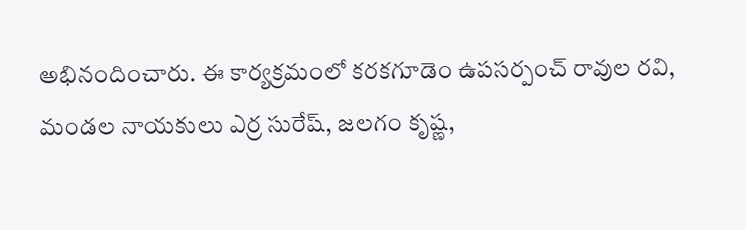అభినందించారు. ఈ కార్యక్రమంలో కరకగూడెం ఉపసర్పంచ్ రావుల రవి, మండల నాయకులు ఎర్ర సురేష్, జలగం కృష్ణ,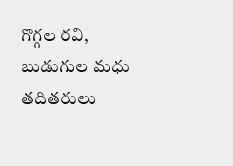గొగ్గల రవి, బుడుగుల మధు తదితరులు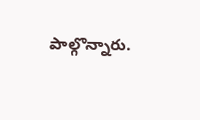పాల్గొన్నారు.